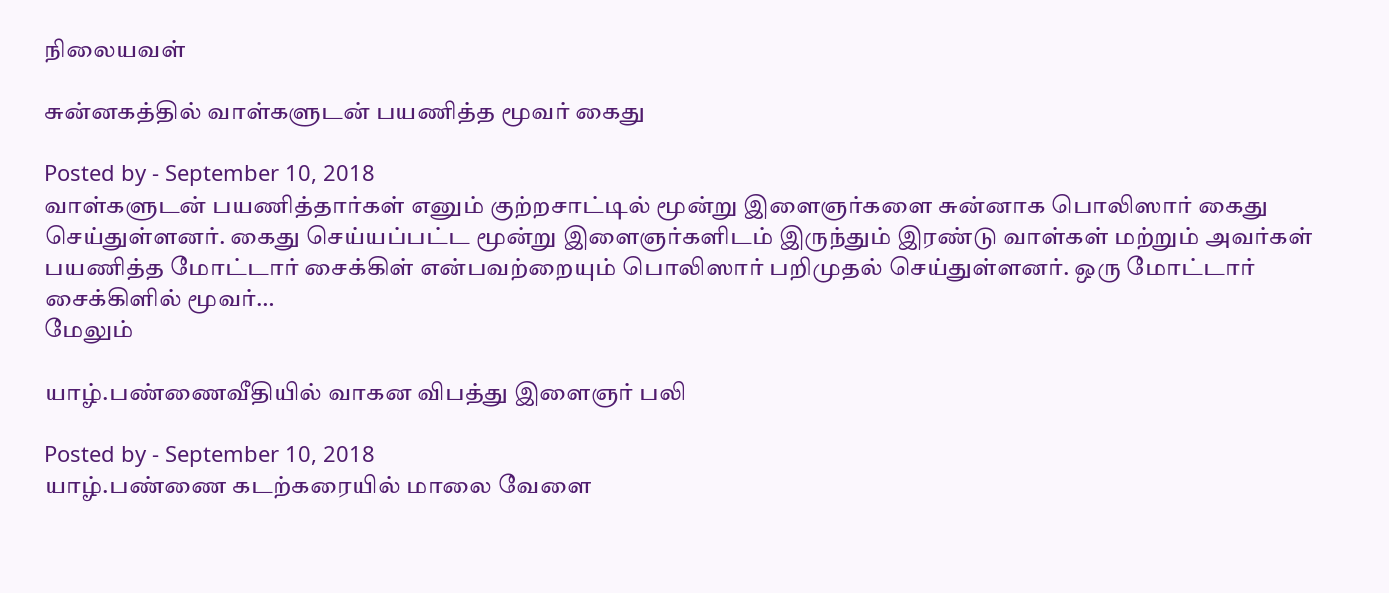நிலையவள்

சுன்னகத்தில் வாள்களுடன் பயணித்த மூவர் கைது

Posted by - September 10, 2018
வாள்களுடன் பயணித்தார்கள் எனும் குற்றசாட்டில் மூன்று இளைஞர்களை சுன்னாக பொலிஸார் கைது செய்துள்ளனர். கைது செய்யப்பட்ட மூன்று இளைஞர்களிடம் இருந்தும் இரண்டு வாள்கள் மற்றும் அவர்கள் பயணித்த மோட்டார் சைக்கிள் என்பவற்றையும் பொலிஸார் பறிமுதல் செய்துள்ளனர். ஒரு மோட்டார் சைக்கிளில் மூவர்…
மேலும்

யாழ்.பண்ணைவீதியில் வாகன விபத்து இளைஞர் பலி

Posted by - September 10, 2018
யாழ்.பண்ணை கடற்கரையில் மாலை வேளை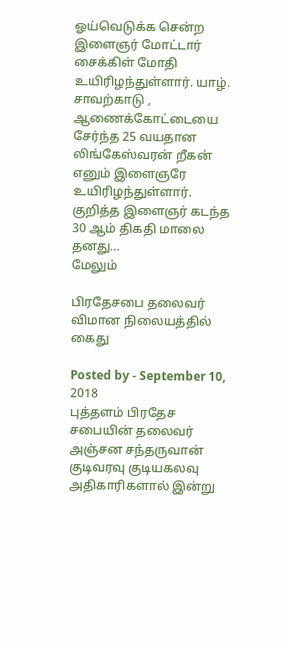ஓய்வெடுக்க சென்ற இளைஞர் மோட்டார் சைக்கிள் மோதி உயிரிழந்துள்ளார். யாழ். சாவற்காடு , ஆணைக்கோட்டையை சேர்ந்த 25 வயதான லிங்கேஸ்வரன் றீகன் எனும் இளைஞரே உயிரிழந்துள்ளார். குறித்த இளைஞர் கடந்த 30 ஆம் திகதி மாலை தனது…
மேலும்

பிரதேசபை தலைவர் விமான நிலையத்தில் கைது

Posted by - September 10, 2018
புத்தளம் பிரதேச சபையின் தலைவர் அஞ்சன சந்தருவான் குடிவரவு குடியகலவு அதிகாரிகளால் இன்று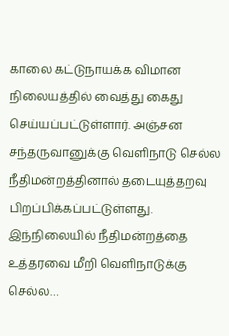காலை கட்டுநாயக்க விமான நிலையத்தில் வைத்து கைது செய்யப்பட்டுள்ளார். அஞ்சன சந்தருவானுக்கு வெளிநாடு செல்ல நீதிமன்றத்தினால் தடையுத்தறவு பிறப்பிக்கப்பட்டுள்ளது. இந்நிலையில் நீதிமன்றத்தை உத்தரவை மீறி வெளிநாடுக்கு செல்ல…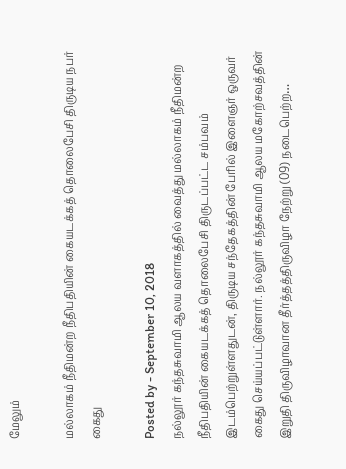மேலும்

மல்லாகம் நீதிமன்ற நீதிபதியின் கையடக்கத் தொலைபேசி திருடிய நபர் கைது

Posted by - September 10, 2018
நல்லூர் கந்தசுவாமி ஆலய வளாகத்தில் வைத்து மல்லாகம் நீதிமன்ற நீதிபதியின் கையடக்கத் தொலைபேசி திருடப்பட்ட சம்பவம் இடம்பெற்றுள்ளதுடன், திருடிய சந்தேகத்தின் பேரில் இளைஞர் ஒருவர் கைது செய்யப்பட்டுள்ளார். நல்லூர் கந்தசுவாமி ஆலய மகோற்சவத்தின் இறுதி திருவிழாவான தீர்த்தத்திருவிழா நேற்று (09) நடைபெற்ற…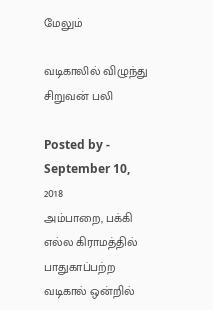மேலும்

வடிகாலில் விழுந்து சிறுவன் பலி

Posted by - September 10, 2018
அம்பாறை, பக்கி எல்ல கிராமத்தில் பாதுகாப்பற்ற வடிகால் ஒன்றில்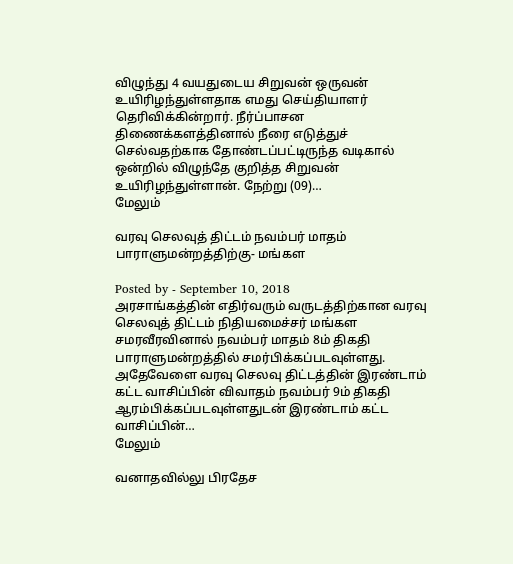விழுந்து 4 வயதுடைய சிறுவன் ஒருவன் உயிரிழந்துள்ளதாக எமது செய்தியாளர் தெரிவிக்கின்றார். நீர்ப்பாசன திணைக்களத்தினால் நீரை எடுத்துச் செல்வதற்காக தோண்டப்பட்டிருந்த வடிகால் ஒன்றில் விழுந்தே குறித்த சிறுவன் உயிரிழந்துள்ளான். நேற்று (09)…
மேலும்

வரவு செலவுத் திட்டம் நவம்பர் மாதம் பாராளுமன்றத்திற்கு- மங்கள

Posted by - September 10, 2018
அரசாங்கத்தின் எதிர்வரும் வருடத்திற்கான வரவு செலவுத் திட்டம் நிதியமைச்சர் மங்கள சமரவீரவினால் நவம்பர் மாதம் 8ம் திகதி பாராளுமன்றத்தில் சமர்பிக்கப்படவுள்ளது. அதேவேளை வரவு செலவு திட்டத்தின் இரண்டாம் கட்ட வாசிப்பின் விவாதம் நவம்பர் 9ம் திகதி ஆரம்பிக்கப்படவுள்ளதுடன் இரண்டாம் கட்ட வாசிப்பின்…
மேலும்

வனாதவில்லு பிரதேச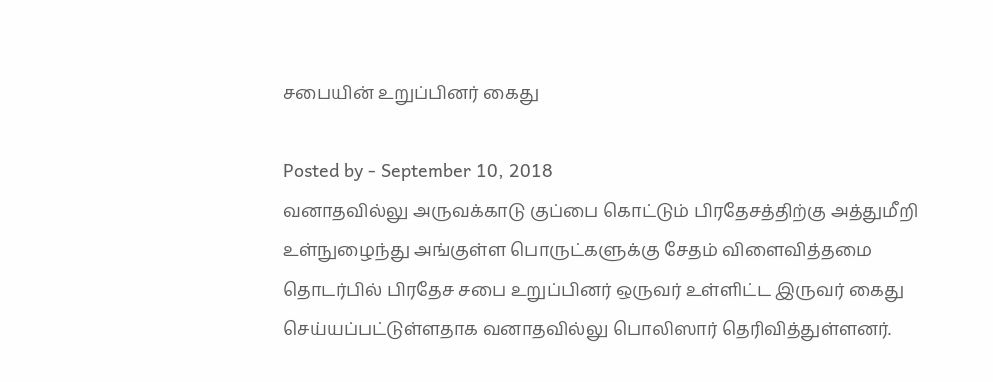சபையின் உறுப்பினர் கைது

Posted by - September 10, 2018
வனாதவில்லு அருவக்காடு குப்பை கொட்டும் பிரதேசத்திற்கு அத்துமீறி உள்நுழைந்து அங்குள்ள பொருட்களுக்கு சேதம் விளைவித்தமை தொடர்பில் பிரதேச சபை உறுப்பினர் ஒருவர் உள்ளிட்ட இருவர் கைது செய்யப்பட்டுள்ளதாக வனாதவில்லு பொலிஸார் தெரிவித்துள்ளனர்.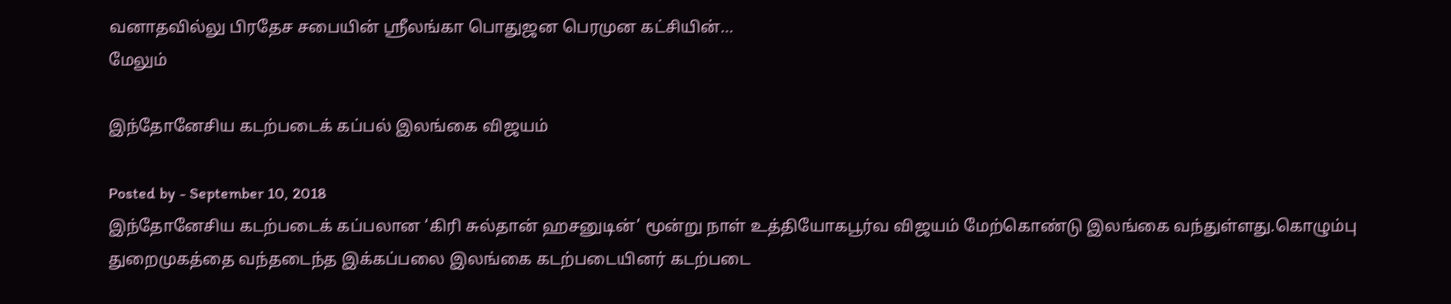வனாதவில்லு பிரதேச சபையின் ஸ்ரீலங்கா பொதுஜன பெரமுன கட்சியின்…
மேலும்

இந்தோனேசிய கடற்படைக் கப்பல் இலங்கை விஜயம்

Posted by - September 10, 2018
இந்தோனேசிய கடற்படைக் கப்பலான ‘கிரி சுல்தான் ஹசனுடின்’ மூன்று நாள் உத்தியோகபூர்வ விஜயம் மேற்கொண்டு இலங்கை வந்துள்ளது.கொழும்பு துறைமுகத்தை வந்தடைந்த இக்கப்பலை இலங்கை கடற்படையினர் கடற்படை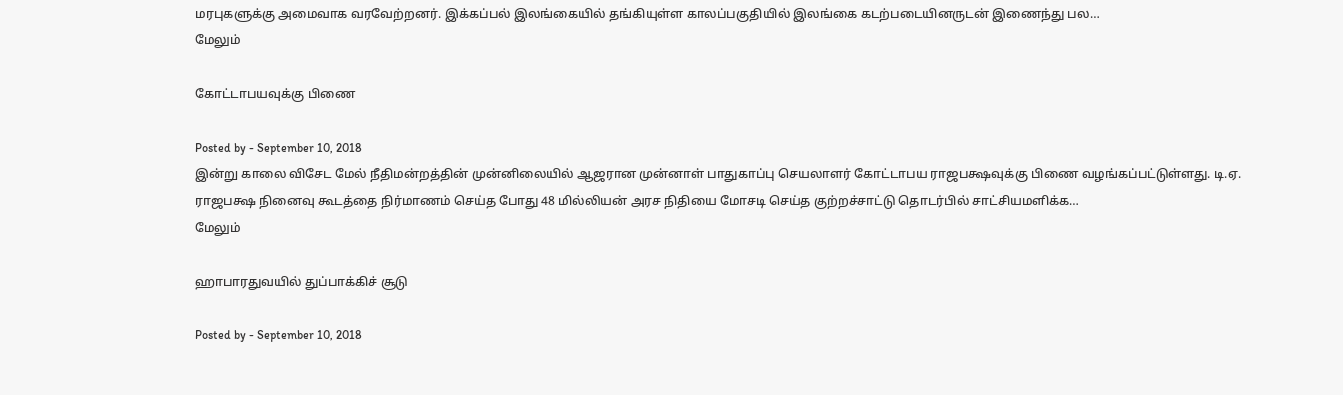மரபுகளுக்கு அமைவாக வரவேற்றனர். இக்கப்பல் இலங்கையில் தங்கியுள்ள காலப்பகுதியில் இலங்கை கடற்படையினருடன் இணைந்து பல…
மேலும்

கோட்டாபயவுக்கு பிணை

Posted by - September 10, 2018
இன்று காலை விசேட மேல் நீதிமன்றத்தின் முன்னிலையில் ஆஜரான முன்னாள் பாதுகாப்பு செயலாளர் கோட்டாபய ராஜபக்ஷவுக்கு பிணை வழங்கப்பட்டுள்ளது. டி.ஏ. ராஜபக்ஷ நினைவு கூடத்தை நிர்மாணம் செய்த போது 48 மில்லியன் அரச நிதியை மோசடி செய்த குற்றச்சாட்டு தொடர்பில் சாட்சியமளிக்க…
மேலும்

ஹாபாரதுவயில் துப்பாக்கிச் சூடு

Posted by - September 10, 2018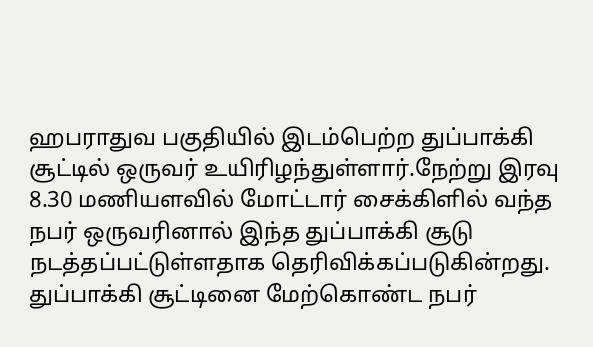ஹபராதுவ பகுதியில் இடம்பெற்ற துப்பாக்கி சூட்டில் ஒருவர் உயிரிழந்துள்ளார்.நேற்று இரவு 8.30 மணியளவில் மோட்டார் சைக்கிளில் வந்த நபர் ஒருவரினால் இந்த துப்பாக்கி சூடு நடத்தப்பட்டுள்ளதாக தெரிவிக்கப்படுகின்றது. துப்பாக்கி சூட்டினை மேற்கொண்ட நபர்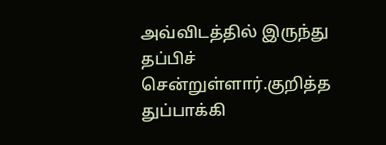அவ்விடத்தில் இருந்து தப்பிச் சென்றுள்ளார்.குறித்த துப்பாக்கி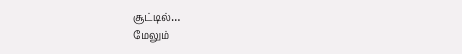சூட்டில்…
மேலும்